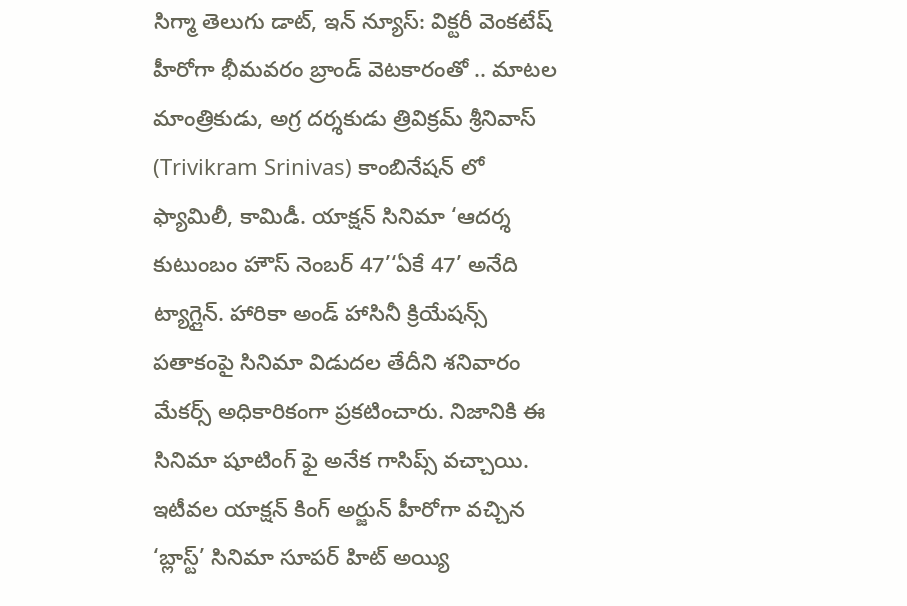సిగ్మా తెలుగు డాట్, ఇన్ న్యూస్: విక్టరీ వెంకటేష్ హీరోగా భీమవరం బ్రాండ్ వెటకారంతో .. మాటల మాంత్రికుడు, అగ్ర దర్శకుడు త్రివిక్రమ్ శ్రీనివాస్ (Trivikram Srinivas) కాంబినేషన్ లో ఫ్యామిలీ, కామిడీ. యాక్షన్ సినిమా ‘ఆదర్శ కుటుంబం హౌస్ నెంబర్ 47’‘ఏకే 47’ అనేది ట్యాగ్లైన్. హారికా అండ్ హాసినీ క్రియేషన్స్ పతాకంపై సినిమా విడుదల తేదీని శనివారం మేకర్స్ అధికారికంగా ప్రకటించారు. నిజానికి ఈ సినిమా షూటింగ్ ఫై అనేక గాసిప్స్ వచ్చాయి. ఇటీవల యాక్షన్ కింగ్ అర్జున్ హీరోగా వచ్చిన ‘బ్లాస్ట్’ సినిమా సూపర్ హిట్ అయ్యి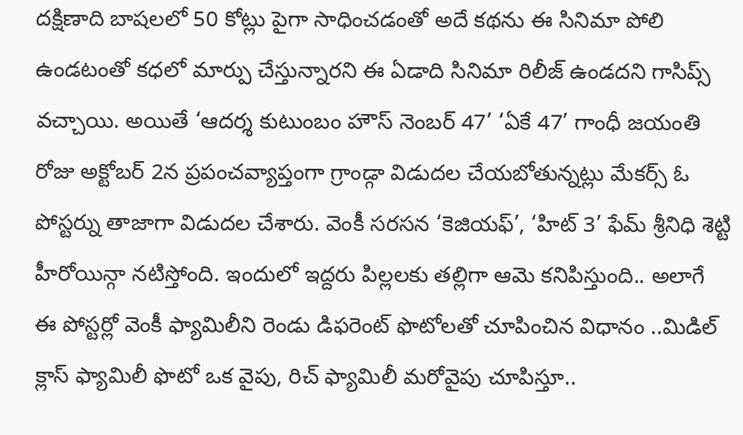దక్షిణాది బాషలలో 50 కోట్లు పైగా సాధించడంతో అదే కథను ఈ సినిమా పోలి ఉండటంతో కధలో మార్పు చేస్తున్నారని ఈ ఏడాది సినిమా రిలీజ్ ఉండదని గాసిప్స్ వచ్చాయి. అయితే ‘ఆదర్శ కుటుంబం హౌస్ నెంబర్ 47’ ‘ఏకే 47’ గాంధీ జయంతి రోజు అక్టోబర్ 2న ప్రపంచవ్యాప్తంగా గ్రాండ్గా విడుదల చేయబోతున్నట్లు మేకర్స్ ఓ పోస్టర్ను తాజాగా విడుదల చేశారు. వెంకీ సరసన ‘కెజియఫ్’, ‘హిట్ 3’ ఫేమ్ శ్రీనిధి శెట్టి హీరోయిన్గా నటిస్తోంది. ఇందులో ఇద్దరు పిల్లలకు తల్లిగా ఆమె కనిపిస్తుంది.. అలాగే ఈ పోస్టర్లో వెంకీ ఫ్యామిలీని రెండు డిఫరెంట్ ఫొటోలతో చూపించిన విధానం ..మిడిల్ క్లాస్ ఫ్యామిలీ ఫొటో ఒక వైపు, రిచ్ ఫ్యామిలీ మరోవైపు చూపిస్తూ..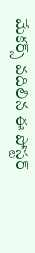మేకర్స్ వదిలిన ఈ పోస్టర్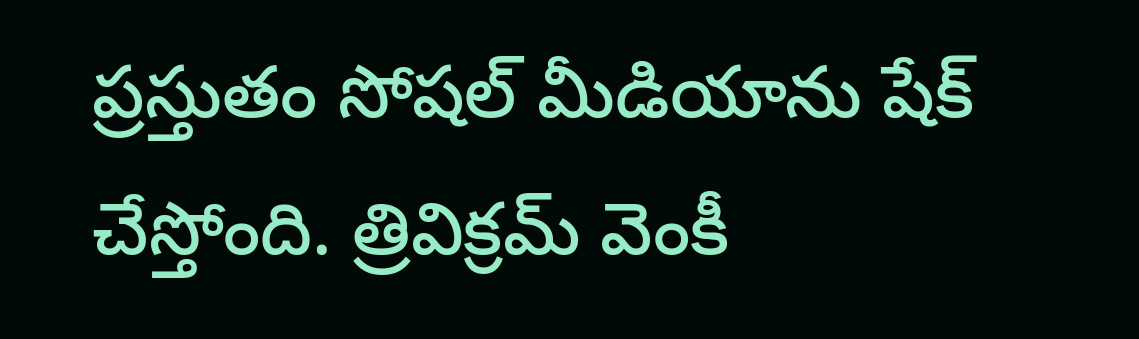ప్రస్తుతం సోషల్ మీడియాను షేక్ చేస్తోంది. త్రివిక్రమ్ వెంకీ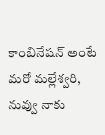కాంబినేషన్ అంటే మరో మల్లేశ్వరి, నువ్వు నాకు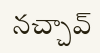నచ్చావ్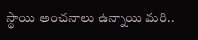స్థాయి అంచనాలు ఉన్నాయి మరి..